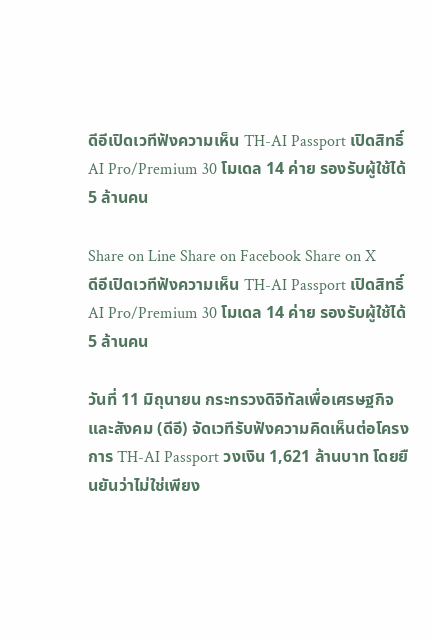ดีอีเปิดเวทีฟังความเห็น TH-AI Passport เปิดสิทธิ์ AI Pro/Premium 30 โมเดล 14 ค่าย รองรับผู้ใช้ได้ 5 ล้านคน

Share on Line Share on Facebook Share on X
ดีอีเปิดเวทีฟังความเห็น TH-AI Passport เปิดสิทธิ์ AI Pro/Premium 30 โมเดล 14 ค่าย รองรับผู้ใช้ได้ 5 ล้านคน

วันที่ 11 มิถุนายน กระทรวงดิจิทัลเพื่อเศรษฐกิจและสังคม (ดีอี) จัดเวทีรับฟังความคิดเห็นต่อโครงการ TH-AI Passport วงเงิน 1,621 ล้านบาท โดยยืนยันว่าไม่ใช่เพียง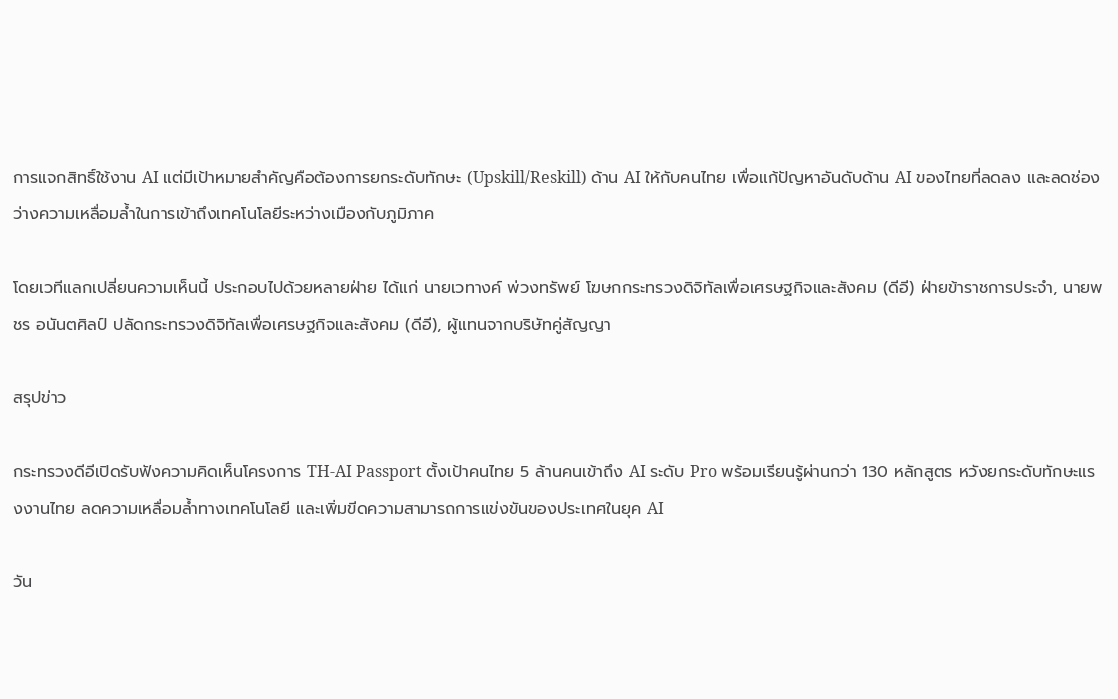การแจกสิทธิ์ใช้งาน AI แต่มีเป้าหมายสำคัญคือต้องการยกระดับทักษะ (Upskill/Reskill) ด้าน AI ให้กับคนไทย เพื่อแก้ปัญหาอันดับด้าน AI ของไทยที่ลดลง และลดช่องว่างความเหลื่อมล้ำในการเข้าถึงเทคโนโลยีระหว่างเมืองกับภูมิภาค

โดยเวทีแลกเปลี่ยนความเห็นนี้ ประกอบไปด้วยหลายฝ่าย ได้แก่ นายเวทางค์ พ่วงทรัพย์ โฆษกกระทรวงดิจิทัลเพื่อเศรษฐกิจและสังคม (ดีอี) ฝ่ายข้าราชการประจำ, นายพชร อนันตศิลป์ ปลัดกระทรวงดิจิทัลเพื่อเศรษฐกิจและสังคม (ดีอี), ผู้แทนจากบริษัทคู่สัญญา

สรุปข่าว

กระทรวงดีอีเปิดรับฟังความคิดเห็นโครงการ TH-AI Passport ตั้งเป้าคนไทย 5 ล้านคนเข้าถึง AI ระดับ Pro พร้อมเรียนรู้ผ่านกว่า 130 หลักสูตร หวังยกระดับทักษะแรงงานไทย ลดความเหลื่อมล้ำทางเทคโนโลยี และเพิ่มขีดความสามารถการแข่งขันของประเทศในยุค AI

วัน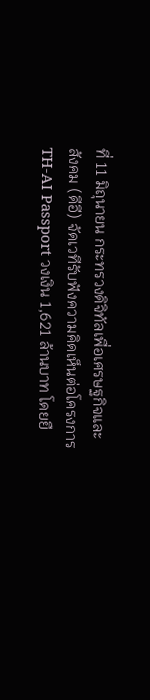ที่ 11 มิถุนายน กระทรวงดิจิทัลเพื่อเศรษฐกิจและสังคม (ดีอี) จัดเวทีรับฟังความคิดเห็นต่อโครงการ TH-AI Passport วงเงิน 1,621 ล้านบาท โดยยื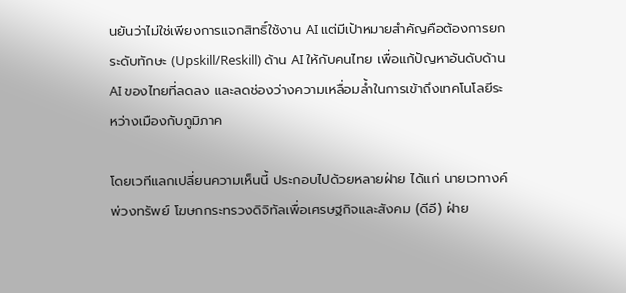นยันว่าไม่ใช่เพียงการแจกสิทธิ์ใช้งาน AI แต่มีเป้าหมายสำคัญคือต้องการยกระดับทักษะ (Upskill/Reskill) ด้าน AI ให้กับคนไทย เพื่อแก้ปัญหาอันดับด้าน AI ของไทยที่ลดลง และลดช่องว่างความเหลื่อมล้ำในการเข้าถึงเทคโนโลยีระหว่างเมืองกับภูมิภาค

โดยเวทีแลกเปลี่ยนความเห็นนี้ ประกอบไปด้วยหลายฝ่าย ได้แก่ นายเวทางค์ พ่วงทรัพย์ โฆษกกระทรวงดิจิทัลเพื่อเศรษฐกิจและสังคม (ดีอี) ฝ่าย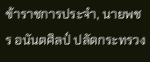ข้าราชการประจำ, นายพชร อนันตศิลป์ ปลัดกระทรวง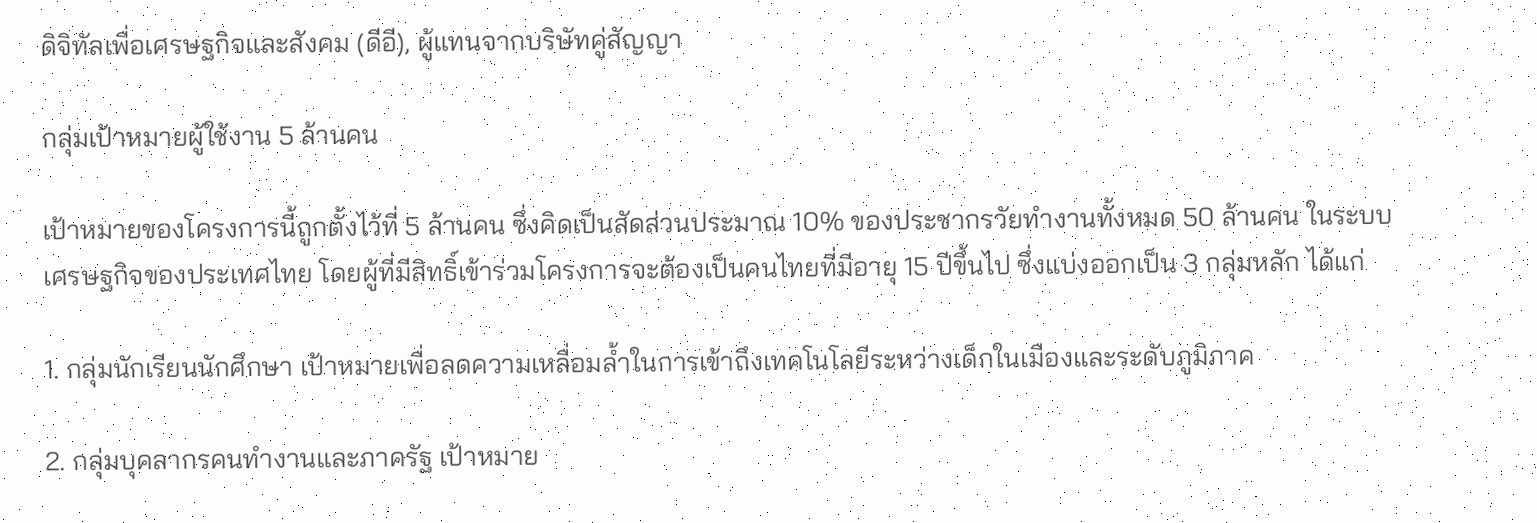ดิจิทัลเพื่อเศรษฐกิจและสังคม (ดีอี), ผู้แทนจากบริษัทคู่สัญญา

กลุ่มเป้าหมายผู้ใช้งาน 5 ล้านคน

เป้าหมายของโครงการนี้ถูกตั้งไว้ที่ 5 ล้านคน ซึ่งคิดเป็นสัดส่วนประมาณ 10% ของประชากรวัยทำงานทั้งหมด 50 ล้านคน ในระบบเศรษฐกิจของประเทศไทย โดยผู้ที่มีสิทธิ์เข้าร่วมโครงการจะต้องเป็นคนไทยที่มีอายุ 15 ปีขึ้นไป ซึ่งแบ่งออกเป็น 3 กลุ่มหลัก ได้แก่

1. กลุ่มนักเรียนนักศึกษา เป้าหมายเพื่อลดความเหลื่อมล้ำในการเข้าถึงเทคโนโลยีระหว่างเด็กในเมืองและระดับภูมิภาค

2. กลุ่มบุคลากรคนทำงานและภาครัฐ เป้าหมาย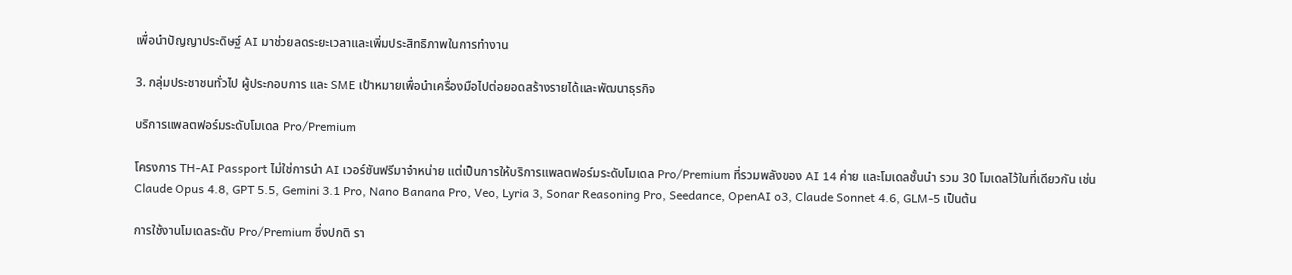เพื่อนำปัญญาประดิษฐ์ AI มาช่วยลดระยะเวลาและเพิ่มประสิทธิภาพในการทำงาน

3. กลุ่มประชาชนทั่วไป ผู้ประกอบการ และ SME เป้าหมายเพื่อนำเครื่องมือไปต่อยอดสร้างรายได้และพัฒนาธุรกิจ

บริการแพลตฟอร์มระดับโมเดล Pro/Premium

โครงการ TH-AI Passport ไม่ใช่การนำ AI เวอร์ชันฟรีมาจำหน่าย แต่เป็นการให้บริการแพลตฟอร์มระดับโมเดล Pro/Premium ที่รวมพลังของ AI 14 ค่าย และโมเดลชั้นนำ รวม 30 โมเดลไว้ในที่เดียวกัน เช่น Claude Opus 4.8, GPT 5.5, Gemini 3.1 Pro, Nano Banana Pro, Veo, Lyria 3, Sonar Reasoning Pro, Seedance, OpenAI o3, Claude Sonnet 4.6, GLM-5 เป็นต้น

การใช้งานโมเดลระดับ Pro/Premium ซึ่งปกติ รา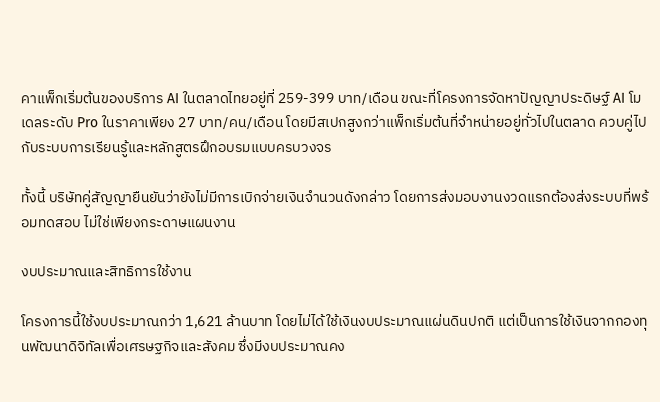คาแพ็กเริ่มต้นของบริการ AI ในตลาดไทยอยู่ที่ 259-399 บาท/เดือน ขณะที่โครงการจัดหาปัญญาประดิษฐ์ AI โมเดลระดับ Pro ในราคาเพียง 27 บาท/คน/เดือน โดยมีสเปกสูงกว่าแพ็กเริ่มต้นที่จำหน่ายอยู่ทั่วไปในตลาด ควบคู่ไปกับระบบการเรียนรู้และหลักสูตรฝึกอบรมแบบครบวงจร

ทั้งนี้ บริษัทคู่สัญญายืนยันว่ายังไม่มีการเบิกจ่ายเงินจำนวนดังกล่าว โดยการส่งมอบงานงวดแรกต้องส่งระบบที่พร้อมทดสอบ ไม่ใช่เพียงกระดาษแผนงาน

งบประมาณและสิทธิการใช้งาน

โครงการนี้ใช้งบประมาณกว่า 1,621 ล้านบาท โดยไม่ได้ใช้เงินงบประมาณแผ่นดินปกติ แต่เป็นการใช้เงินจากกองทุนพัฒนาดิจิทัลเพื่อเศรษฐกิจและสังคม ซึ่งมีงบประมาณคง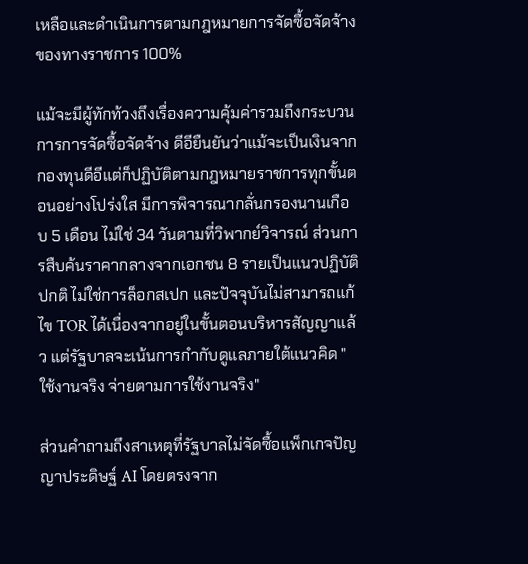เหลือและดำเนินการตามกฎหมายการจัดซื้อจัดจ้างของทางราชการ 100%

แม้จะมีผู้ทักท้วงถึงเรื่องความคุ้มค่ารวมถึงกระบวนการการจัดซื้อจัดจ้าง ดีอียืนยันว่าแม้จะเป็นเงินจากกองทุนดีอีแต่ก็ปฏิบัติตามกฎหมายราชการทุกขั้นตอนอย่างโปร่งใส มีการพิจารณากลั่นกรองนานเกือบ 5 เดือน ไม่ใช่ 34 วันตามที่วิพากย์วิจารณ์ ส่วนการสืบค้นราคากลางจากเอกชน 8 รายเป็นแนวปฏิบัติปกติ ไม่ใช่การล็อกสเปก และปัจจุบันไม่สามารถแก้ไข TOR ได้เนื่องจากอยู่ในขั้นตอนบริหารสัญญาแล้ว แต่รัฐบาลจะเน้นการกำกับดูแลภายใต้แนวคิด "ใช้งานจริง จ่ายตามการใช้งานจริง"

ส่วนคำถามถึงสาเหตุที่รัฐบาลไม่จัดซื้อแพ็กเกจปัญญาประดิษฐ์ AI โดยตรงจาก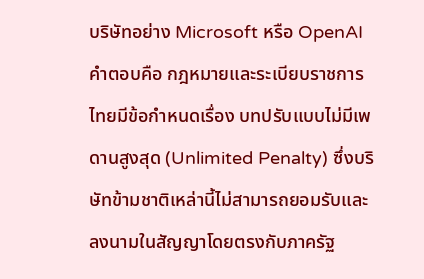บริษัทอย่าง Microsoft หรือ OpenAI คำตอบคือ กฎหมายและระเบียบราชการไทยมีข้อกำหนดเรื่อง บทปรับแบบไม่มีเพดานสูงสุด (Unlimited Penalty) ซึ่งบริษัทข้ามชาติเหล่านี้ไม่สามารถยอมรับและลงนามในสัญญาโดยตรงกับภาครัฐ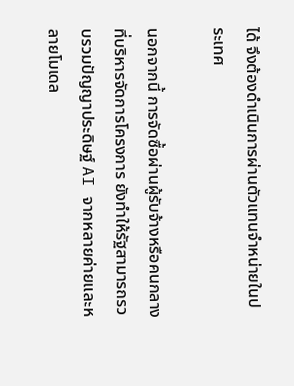ได้ จึงต้องดำเนินการผ่านตัวแทนจำหน่ายในประเทศ

นอกจากนี้ การจัดซื้อผ่านผู้รับจ้างหรือคนกลางที่บริหารจัดการโครงการ ยังทำให้รัฐสามารถรวบรวมปัญญาประดิษฐ์ AI จากหลายค่ายและหลายโมเดล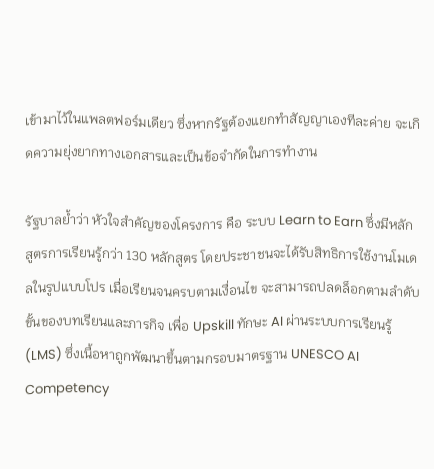เข้ามาไว้ในแพลตฟอร์มเดียว ซึ่งหากรัฐต้องแยกทำสัญญาเองทีละค่าย จะเกิดความยุ่งยากทางเอกสารและเป็นข้อจำกัดในการทำงาน

รัฐบาลย้ำว่า หัวใจสำคัญของโครงการ คือ ระบบ Learn to Earn ซึ่งมีหลักสูตรการเรียนรู้กว่า 130 หลักสูตร โดยประชาชนจะได้รับสิทธิการใช้งานโมเดลในรูปแบบโปร เมื่อเรียนจนครบตามเงื่อนไข จะสามารถปลดล็อกตามลำดับขั้นของบทเรียนและภารกิจ เพื่อ Upskill ทักษะ AI ผ่านระบบการเรียนรู้ (LMS) ซึ่งเนื้อหาถูกพัฒนาขึ้นตามกรอบมาตรฐาน UNESCO AI Competency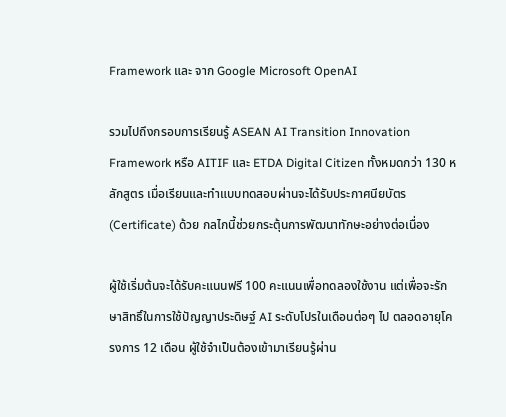Framework และ จาก Google Microsoft OpenAI

รวมไปถึงกรอบการเรียนรู้ ASEAN AI Transition Innovation Framework หรือ AITIF และ ETDA Digital Citizen ทั้งหมดกว่า 130 หลักสูตร เมื่อเรียนและทำแบบทดสอบผ่านจะได้รับประกาศนียบัตร (Certificate) ด้วย กลไกนี้ช่วยกระตุ้นการพัฒนาทักษะอย่างต่อเนื่อง

ผู้ใช้เริ่มต้นจะได้รับคะแนนฟรี 100 คะแนนเพื่อทดลองใช้งาน แต่เพื่อจะรักษาสิทธิ์ในการใช้ปัญญาประดิษฐ์ AI ระดับโปรในเดือนต่อๆ ไป ตลอดอายุโครงการ 12 เดือน ผู้ใช้จำเป็นต้องเข้ามาเรียนรู้ผ่าน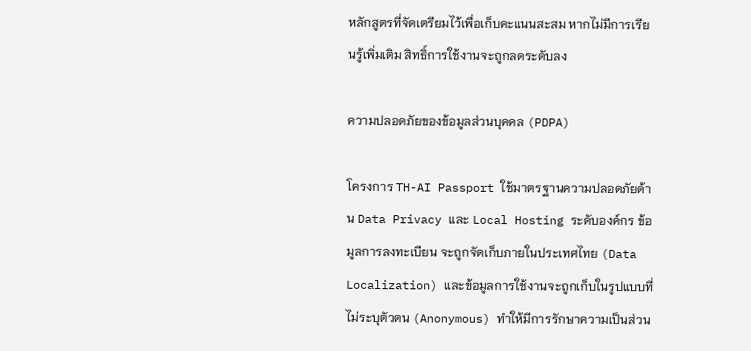หลักสูตรที่จัดเตรียมไว้เพื่อเก็บคะแนนสะสม หากไม่มีการเรียนรู้เพิ่มเติม สิทธิ์การใช้งานจะถูกลดระดับลง

ความปลอดภัยของข้อมูลส่วนบุคคล (PDPA)

โครงการ TH-AI Passport ใช้มาตรฐานความปลอดภัยด้าน Data Privacy และ Local Hosting ระดับองค์กร ข้อมูลการลงทะเบียน จะถูกจัดเก็บภายในประเทศไทย (Data Localization) และข้อมูลการใช้งานจะถูกเก็บในรูปแบบที่ไม่ระบุตัวตน (Anonymous) ทำให้มีการรักษาความเป็นส่วน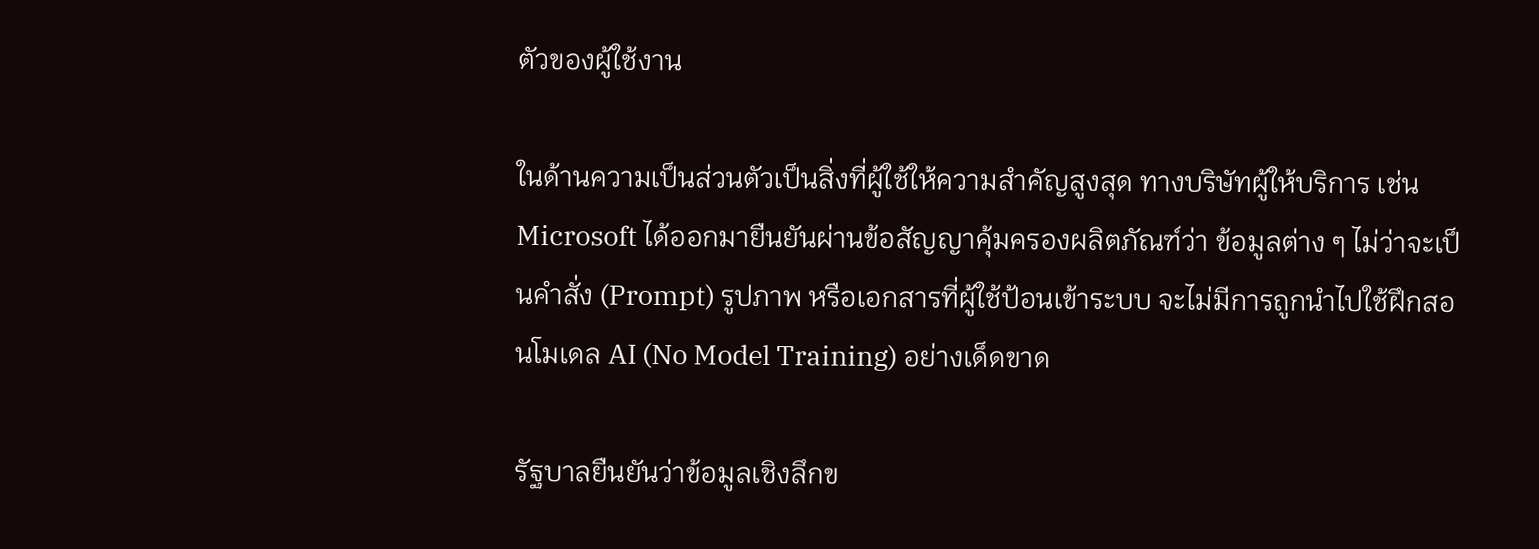ตัวของผู้ใช้งาน

ในด้านความเป็นส่วนตัวเป็นสิ่งที่ผู้ใช้ให้ความสำคัญสูงสุด ทางบริษัทผู้ให้บริการ เช่น Microsoft ได้ออกมายืนยันผ่านข้อสัญญาคุ้มครองผลิตภัณฑ์ว่า ข้อมูลต่าง ๆ ไม่ว่าจะเป็นคำสั่ง (Prompt) รูปภาพ หรือเอกสารที่ผู้ใช้ป้อนเข้าระบบ จะไม่มีการถูกนำไปใช้ฝึกสอนโมเดล AI (No Model Training) อย่างเด็ดขาด

รัฐบาลยืนยันว่าข้อมูลเชิงลึกข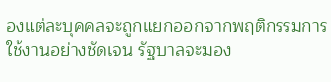องแต่ละบุคคลจะถูกแยกออกจากพฤติกรรมการใช้งานอย่างชัดเจน รัฐบาลจะมอง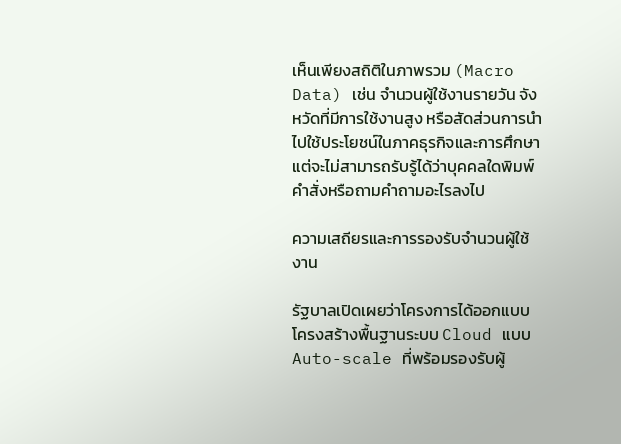เห็นเพียงสถิติในภาพรวม (Macro Data) เช่น จำนวนผู้ใช้งานรายวัน จังหวัดที่มีการใช้งานสูง หรือสัดส่วนการนำไปใช้ประโยชน์ในภาคธุรกิจและการศึกษา แต่จะไม่สามารถรับรู้ได้ว่าบุคคลใดพิมพ์คำสั่งหรือถามคำถามอะไรลงไป

ความเสถียรและการรองรับจำนวนผู้ใช้งาน

รัฐบาลเปิดเผยว่าโครงการได้ออกแบบโครงสร้างพื้นฐานระบบ Cloud แบบ Auto-scale ที่พร้อมรองรับผู้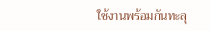ใช้งานพร้อมกันทะลุ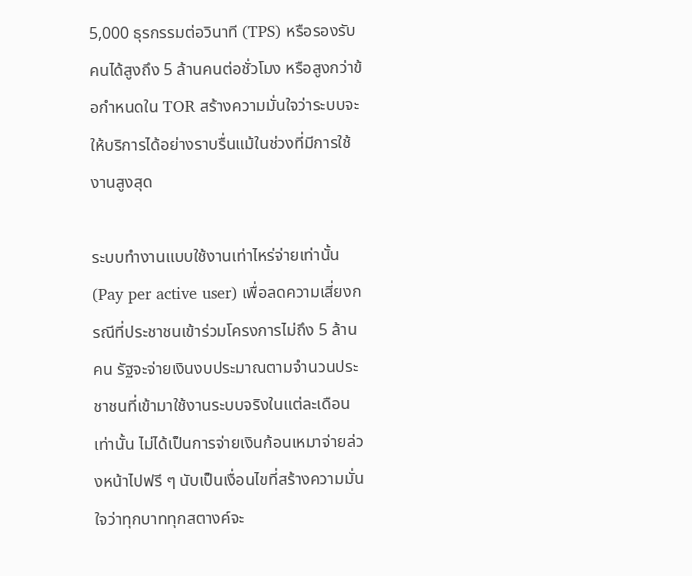5,000 ธุรกรรมต่อวินาที (TPS) หรือรองรับคนได้สูงถึง 5 ล้านคนต่อชั่วโมง หรือสูงกว่าข้อกำหนดใน TOR สร้างความมั่นใจว่าระบบจะให้บริการได้อย่างราบรื่นแม้ในช่วงที่มีการใช้งานสูงสุด

ระบบทำงานแบบใช้งานเท่าไหร่จ่ายเท่านั้น (Pay per active user) เพื่อลดความเสี่ยงกรณีที่ประชาชนเข้าร่วมโครงการไม่ถึง 5 ล้านคน รัฐจะจ่ายเงินงบประมาณตามจำนวนประชาชนที่เข้ามาใช้งานระบบจริงในแต่ละเดือนเท่านั้น ไม่ได้เป็นการจ่ายเงินก้อนเหมาจ่ายล่วงหน้าไปฟรี ๆ นับเป็นเงื่อนไขที่สร้างความมั่นใจว่าทุกบาททุกสตางค์จะ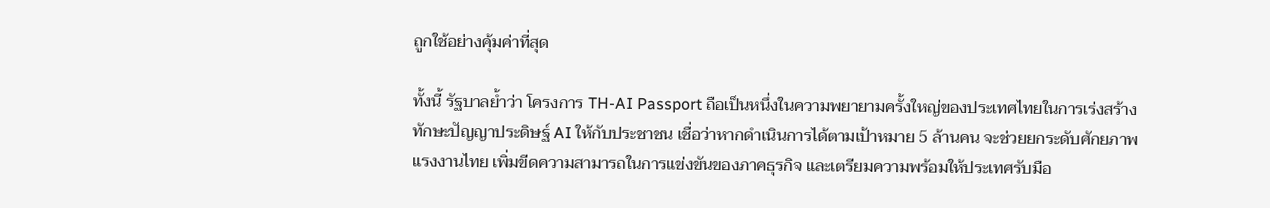ถูกใช้อย่างคุ้มค่าที่สุด

ทั้งนี้ รัฐบาลย้ำว่า โครงการ TH-AI Passport ถือเป็นหนึ่งในความพยายามครั้งใหญ่ของประเทศไทยในการเร่งสร้างทักษะปัญญาประดิษฐ์ AI ให้กับประชาชน เชื่อว่าหากดำเนินการได้ตามเป้าหมาย 5 ล้านคน จะช่วยยกระดับศักยภาพแรงงานไทย เพิ่มขีดความสามารถในการแข่งขันของภาคธุรกิจ และเตรียมความพร้อมให้ประเทศรับมือ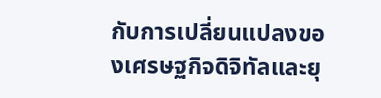กับการเปลี่ยนแปลงของเศรษฐกิจดิจิทัลและยุ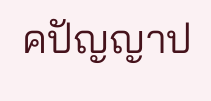คปัญญาป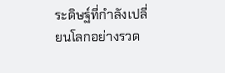ระดิษฐ์ที่กำลังเปลี่ยนโลกอย่างรวด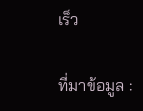เร็ว

ที่มาข้อมูล :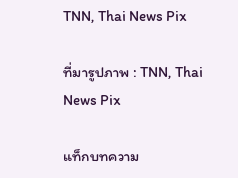TNN, Thai News Pix

ที่มารูปภาพ : TNN, Thai News Pix

แท็กบทความ